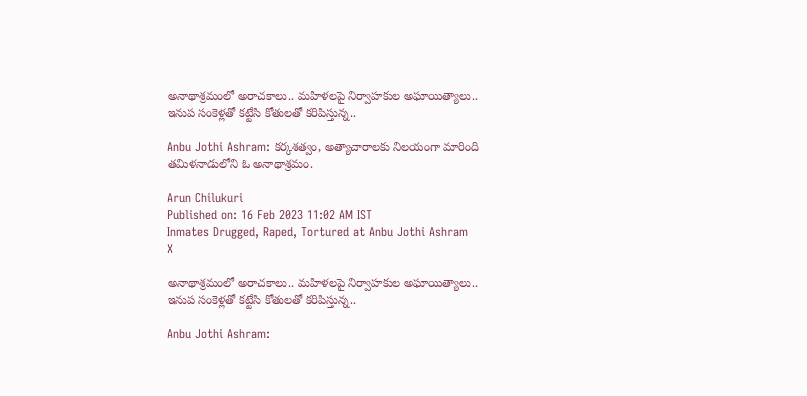అనాథాశ్రమంలో అరాచకాలు.. మహిళలపై నిర్వాహకుల అఘాయిత్యాలు.. ఇనుప సంకెళ్లతో కట్టేసి కోతులతో కరిపిస్తున్న..

Anbu Jothi Ashram: కర్కశత్వం, అత్యాచారాలకు నిలయంగా మారింది తమిళనాడులోని ఓ అనాథాశ్రమం.

Arun Chilukuri
Published on: 16 Feb 2023 11:02 AM IST
Inmates Drugged, Raped, Tortured at Anbu Jothi Ashram
X

అనాథాశ్రమంలో అరాచకాలు.. మహిళలపై నిర్వాహకుల అఘాయిత్యాలు.. ఇనుప సంకెళ్లతో కట్టేసి కోతులతో కరిపిస్తున్న..

Anbu Jothi Ashram: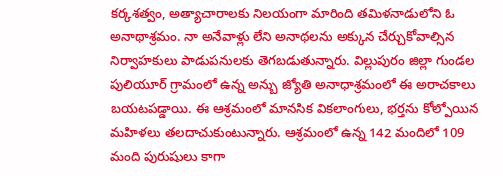కర్కశత్వం, అత్యాచారాలకు నిలయంగా మారింది తమిళనాడులోని ఓ అనాథాశ్రమం. నా అనేవాళ్లు లేని అనాథలను అక్కున చేర్చుకోవాల్సిన నిర్వాహకులు పాడుపనులకు తెగబడుతున్నారు. విల్లుపురం జిల్లా గుండల పులియూర్ గ్రామంలో ఉన్న అన్బు జ్యోతి అనాధాశ్రమంలో ఈ అరాచకాలు బయటపడ్డాయి. ఈ ఆశ్రమంలో మానసిక వికలాంగులు, భర్తను కోల్పోయిన మహిళలు తలదాచుకుంటున్నారు. ఆశ్రమంలో ఉన్న 142 మందిలో 109 మంది పురుషులు కాగా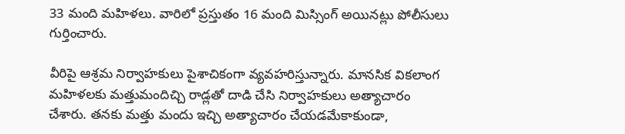33 మంది మహిళలు. వారిలో ప్రస్తుతం 16 మంది మిస్సింగ్ అయినట్లు పోలీసులు గుర్తించారు.

వీరిపై ఆశ్రమ నిర్వాహకులు పైశాచికంగా వ్యవహరిస్తున్నారు. మానసిక వికలాంగ మహిళలకు మత్తుమందిచ్చి రాడ్లతో దాడి చేసి నిర్వాహకులు అత్యాచారం చేశారు. తనకు మత్తు మందు ఇచ్చి అత్యాచారం చేయడమేకాకుండా,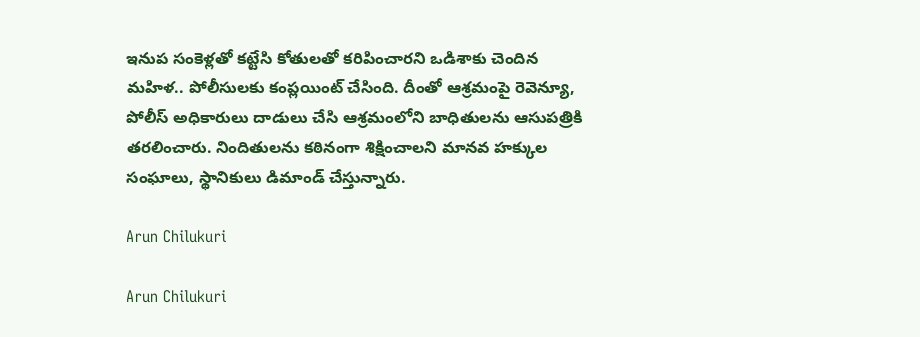ఇనుప సంకెళ్లతో కట్టేసి కోతులతో కరిపించారని ఒడిశాకు చెందిన మహిళ.. పోలీసులకు కంప్లయింట్ చేసింది. దీంతో ఆశ్రమంపై రెవెన్యూ, పోలీస్ అధికారులు దాడులు చేసి ఆశ్రమంలోని బాధితులను ఆసుపత్రికి తరలించారు. నిందితులను కఠినంగా శిక్షించాలని మానవ హక్కుల సంఘాలు, స్థానికులు డిమాండ్ చేస్తున్నారు.

Arun Chilukuri

Arun Chilukuri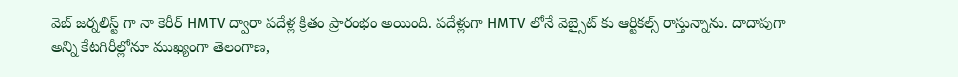వెబ్ జర్నలిస్ట్ గా నా కెరీర్ HMTV ద్వారా పదేళ్ల క్రితం ప్రారంభం అయింది. పదేళ్లుగా HMTV లోనే వెబ్సైట్ కు ఆర్టికల్స్ రాస్తున్నాను. దాదాపుగా అన్ని కేటగిరీల్లోనూ ముఖ్యంగా తెలంగాణ,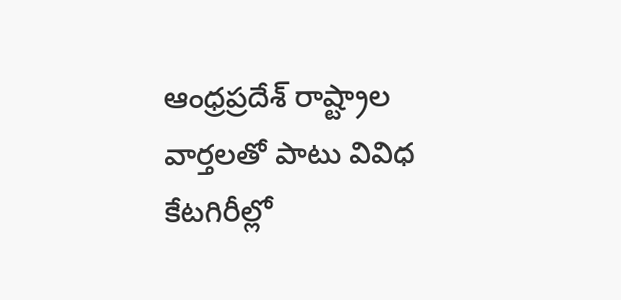ఆంధ్రప్రదేశ్ రాష్ట్రాల వార్తలతో పాటు వివిధ కేటగిరీల్లో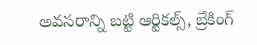అవసరాన్ని బట్టి ఆర్టికల్స్, బ్రేకింగ్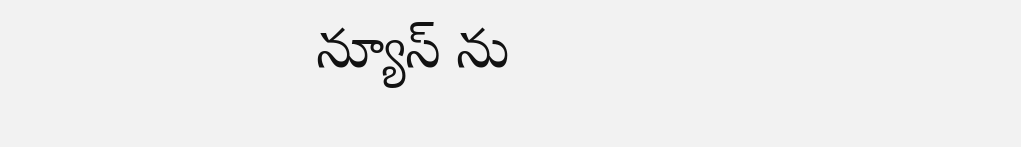న్యూస్ ను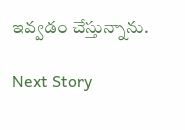ఇవ్వడం చేస్తున్నాను.

Next Story